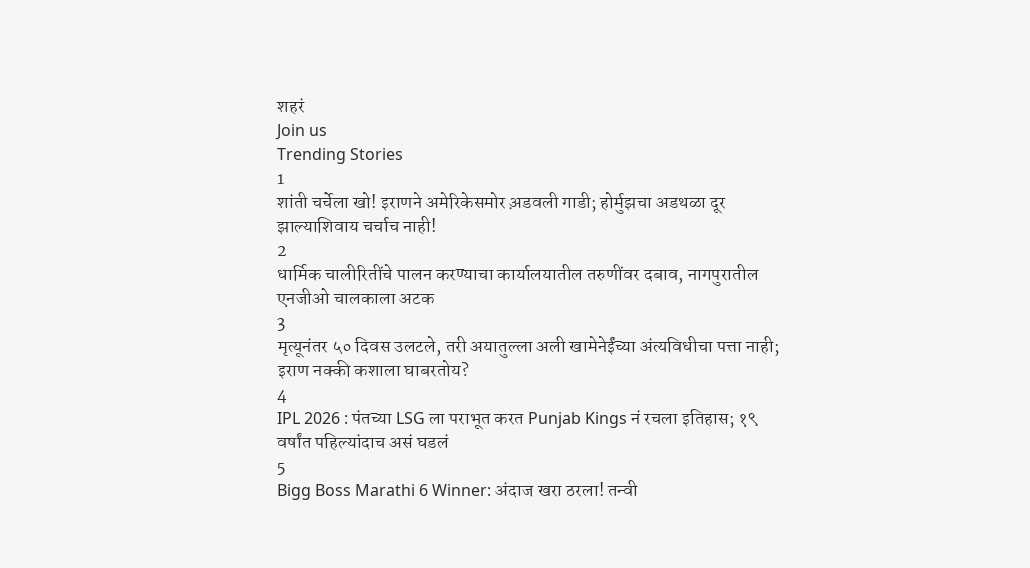शहरं
Join us
Trending Stories
1
शांती चर्चेला खो! इराणने अमेरिकेसमोर अ़डवली गाडी; होर्मुझचा अडथळा दूर झाल्याशिवाय चर्चाच नाही!
2
धार्मिक चालीरितींचे पालन करण्याचा कार्यालयातील तरुणींवर दबाव, नागपुरातील एनजीओ चालकाला अटक
3
मृत्यूनंतर ५० दिवस उलटले, तरी अयातुल्ला अली खामेनेईंच्या अंत्यविधीचा पत्ता नाही; इराण नक्की कशाला घाबरतोय?
4
IPL 2026 : पंतच्या LSG ला पराभूत करत Punjab Kings नं रचला इतिहास; १९ वर्षांत पहिल्यांदाच असं घडलं
5
Bigg Boss Marathi 6 Winner: अंदाज खरा ठरला! तन्वी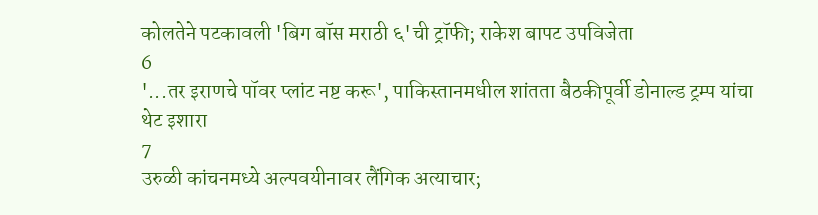कोलतेने पटकावली 'बिग बॉस मराठी ६'ची ट्रॉफी; राकेश बापट उपविजेता
6
'...तर इराणचे पॉवर प्लांट नष्ट करू', पाकिस्तानमधील शांतता बैठकीपूर्वी डोनाल्ड ट्रम्प यांचा थेट इशारा
7
उरुळी कांचनमध्ये अल्पवयीनावर लैंगिक अत्याचार;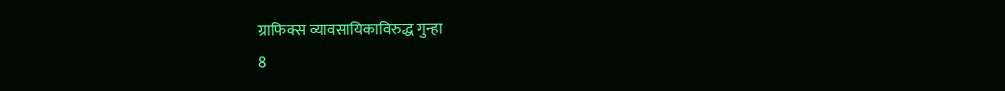ग्राफिक्स व्यावसायिकाविरुद्ध गुन्हा
8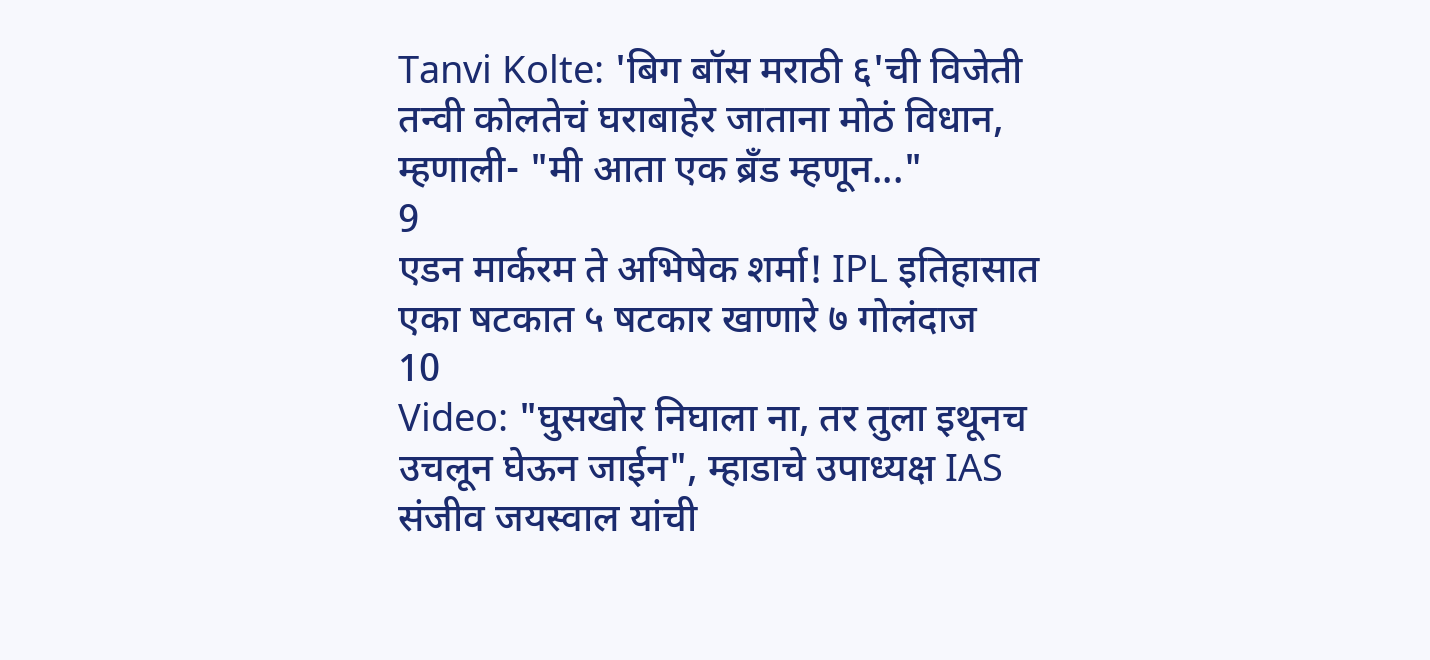Tanvi Kolte: 'बिग बॉस मराठी ६'ची विजेती तन्वी कोलतेचं घराबाहेर जाताना मोठं विधान, म्हणाली- "मी आता एक ब्रँड म्हणून..."
9
एडन मार्करम ते अभिषेक शर्मा! IPL इतिहासात एका षटकात ५ षटकार खाणारे ७ गोलंदाज
10
Video: "घुसखोर निघाला ना, तर तुला इथूनच उचलून घेऊन जाईन", म्हाडाचे उपाध्यक्ष IAS संजीव जयस्वाल यांची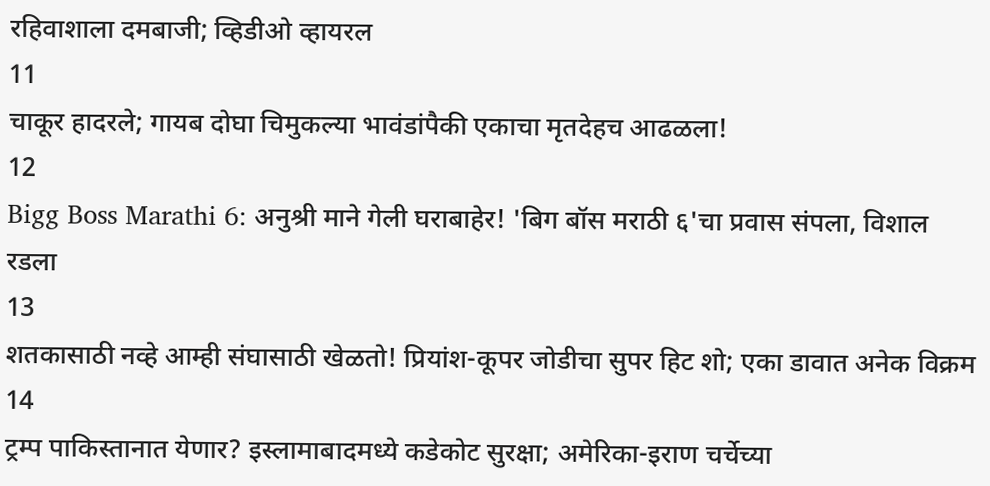रहिवाशाला दमबाजी; व्हिडीओ व्हायरल
11
चाकूर हादरले; गायब दोघा चिमुकल्या भावंडांपैकी एकाचा मृतदेहच आढळला!
12
Bigg Boss Marathi 6: अनुश्री माने गेली घराबाहेर! 'बिग बॉस मराठी ६'चा प्रवास संपला, विशाल रडला
13
शतकासाठी नव्हे आम्ही संघासाठी खेळतो! प्रियांश-कूपर जोडीचा सुपर हिट शो; एका डावात अनेक विक्रम
14
ट्रम्प पाकिस्तानात येणार? इस्लामाबादमध्ये कडेकोट सुरक्षा; अमेरिका-इराण चर्चेच्या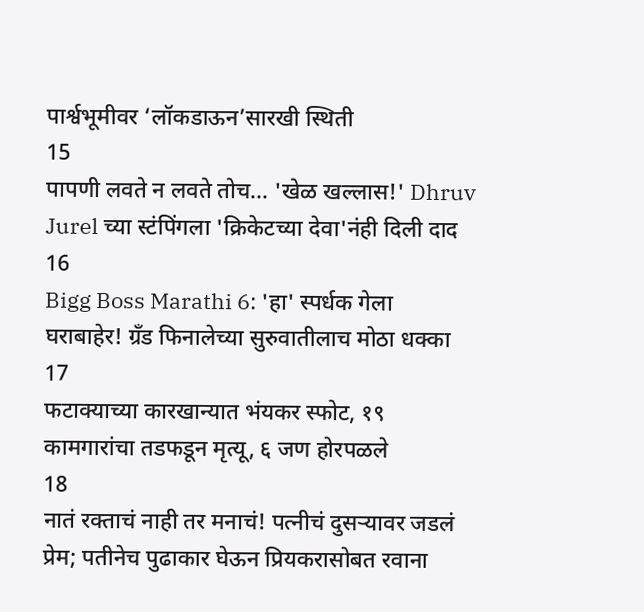पार्श्वभूमीवर ‘लॉकडाऊन’सारखी स्थिती
15
पापणी लवते न लवते तोच... 'खेळ खल्लास!' Dhruv Jurel च्या स्टंपिंगला 'क्रिकेटच्या देवा'नंही दिली दाद
16
Bigg Boss Marathi 6: 'हा' स्पर्धक गेला घराबाहेर! ग्रँड फिनालेच्या सुरुवातीलाच मोठा धक्का
17
फटाक्याच्या कारखान्यात भंयकर स्फोट, १९ कामगारांचा तडफडून मृत्यू, ६ जण होरपळले
18
नातं रक्ताचं नाही तर मनाचं! पत्नीचं दुसऱ्यावर जडलं प्रेम; पतीनेच पुढाकार घेऊन प्रियकरासोबत रवाना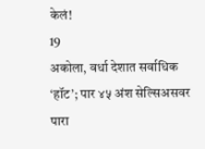केलं!
19
अकोला, वर्धा देशात सर्वाधिक ‘हॉट’; पार ४५ अंश सेल्सिअसवर पारा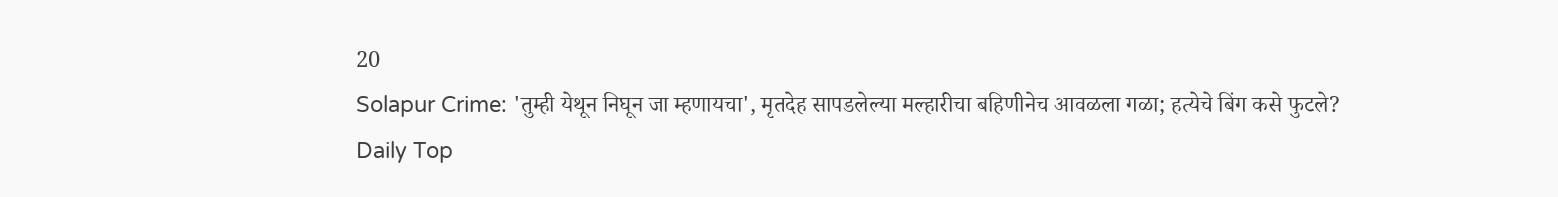20
Solapur Crime: 'तुम्ही येथून निघून जा म्हणायचा', मृतदेह सापडलेल्या मल्हारीचा बहिणीनेच आवळला गळा; हत्येचे बिंग कसे फुटले?
Daily Top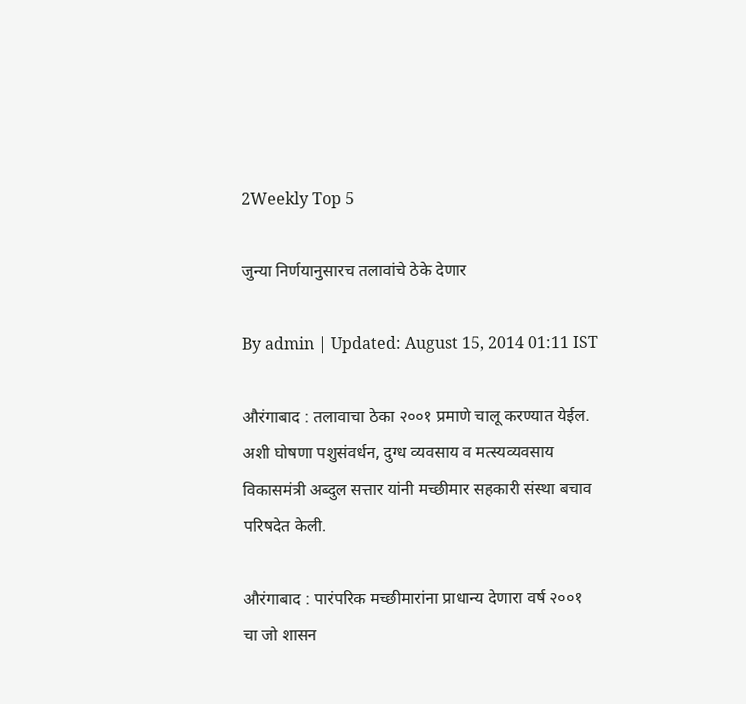2Weekly Top 5

जुन्या निर्णयानुसारच तलावांचे ठेके देणार

By admin | Updated: August 15, 2014 01:11 IST

औरंगाबाद : तलावाचा ठेका २००१ प्रमाणे चालू करण्यात येईल. अशी घोषणा पशुसंवर्धन, दुग्ध व्यवसाय व मत्स्यव्यवसाय विकासमंत्री अब्दुल सत्तार यांनी मच्छीमार सहकारी संस्था बचाव परिषदेत केली.

औरंगाबाद : पारंपरिक मच्छीमारांना प्राधान्य देणारा वर्ष २००१ चा जो शासन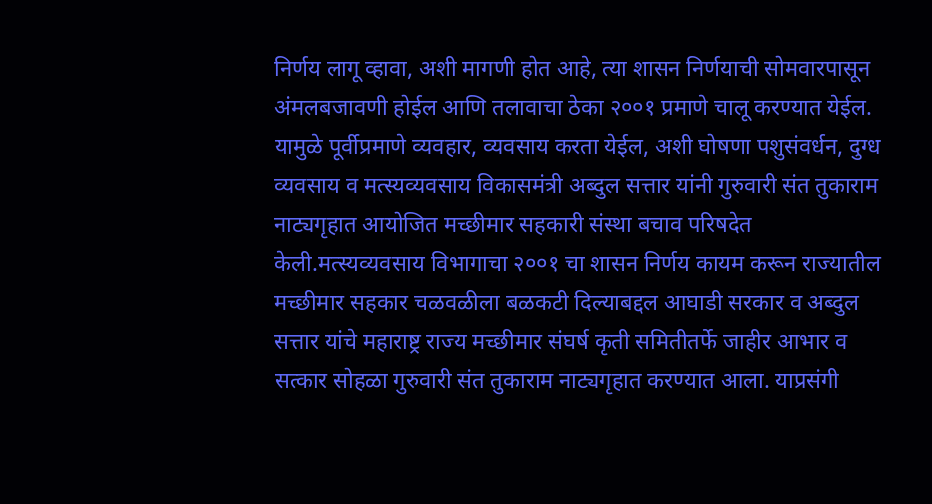निर्णय लागू व्हावा, अशी मागणी होत आहे, त्या शासन निर्णयाची सोमवारपासून अंमलबजावणी होईल आणि तलावाचा ठेका २००१ प्रमाणे चालू करण्यात येईल. यामुळे पूर्वीप्रमाणे व्यवहार, व्यवसाय करता येईल, अशी घोषणा पशुसंवर्धन, दुग्ध व्यवसाय व मत्स्यव्यवसाय विकासमंत्री अब्दुल सत्तार यांनी गुरुवारी संत तुकाराम नाट्यगृहात आयोजित मच्छीमार सहकारी संस्था बचाव परिषदेत केली.मत्स्यव्यवसाय विभागाचा २००१ चा शासन निर्णय कायम करून राज्यातील मच्छीमार सहकार चळवळीला बळकटी दिल्याबद्दल आघाडी सरकार व अब्दुल सत्तार यांचे महाराष्ट्र राज्य मच्छीमार संघर्ष कृती समितीतर्फे जाहीर आभार व सत्कार सोहळा गुरुवारी संत तुकाराम नाट्यगृहात करण्यात आला. याप्रसंगी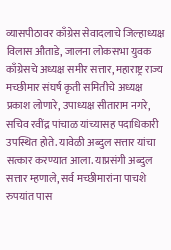व्यासपीठावर काँग्रेस सेवादलाचे जिल्हाध्यक्ष विलास औताडे, जालना लोकसभा युवक काँग्रेसचे अध्यक्ष समीर सत्तार, महाराष्ट्र राज्य मच्छीमार संघर्ष कृती समितीचे अध्यक्ष प्रकाश लोणारे, उपाध्यक्ष सीताराम नगरे, सचिव रवींद्र पांचाळ यांच्यासह पदाधिकारी उपस्थित होते. यावेळी अब्दुल सत्तार यांचा सत्कार करण्यात आला. याप्रसंगी अब्दुल सत्तार म्हणाले, सर्व मच्छीमारांना पाचशे रुपयांत पास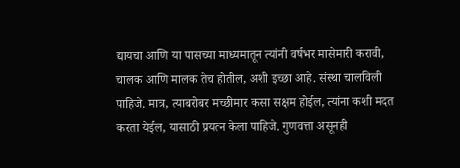द्यायचा आणि या पासच्या माध्यमातून त्यांनी वर्षभर मासेमारी करावी, चालक आणि मालक तेच होतील, अशी इच्छा आहे. संस्था चालविली पाहिजे. मात्र, त्याबरोबर मच्छीमार कसा सक्षम होईल, त्यांना कशी मदत करता येईल, यासाठी प्रयत्न केला पाहिजे. गुणवत्ता असूनही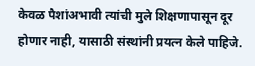केवळ पैशांअभावी त्यांची मुले शिक्षणापासून दूर होणार नाही, यासाठी संस्थांनी प्रयत्न केले पाहिजे.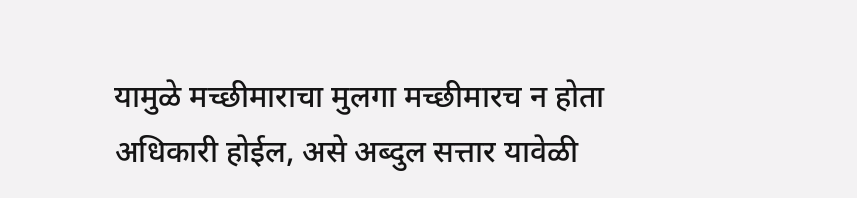यामुळे मच्छीमाराचा मुलगा मच्छीमारच न होता अधिकारी होईल, असे अब्दुल सत्तार यावेळी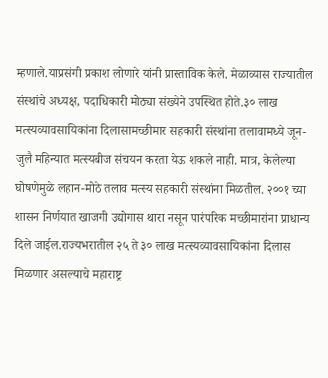म्हणाले.याप्रसंगी प्रकाश लोणारे यांनी प्रास्ताविक केले. मेळाव्यास राज्यातील संस्थांचे अध्यक्ष, पदाधिकारी मोठ्या संख्येने उपस्थित होते.३० लाख मत्स्यव्यावसायिकांना दिलासामच्छीमार सहकारी संस्थांना तलावामध्ये जून-जुलै महिन्यात मत्स्यबीज संचयन करता येऊ शकले नाही. मात्र, केलेल्या घोषणेमुळे लहान-मोठे तलाव मत्स्य सहकारी संस्थांना मिळतील. २००१ च्या शासन निर्णयात खाजगी उद्योगास थारा नसून पारंपरिक मच्छीमारांना प्राधान्य दिले जाईल.राज्यभरातील २५ ते ३० लाख मत्स्यव्यावसायिकांना दिलास मिळणार असल्याचे महाराष्ट्र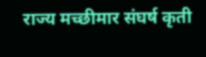राज्य मच्छीमार संघर्ष कृती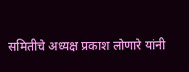समितीचे अध्यक्ष प्रकाश लोणारे यांनी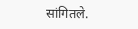सांगितले.